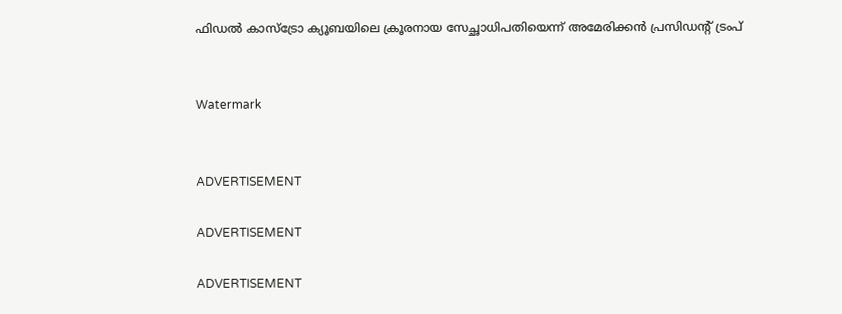ഫിഡല്‍ കാസ്‌ട്രോ ക്യൂബയിലെ ക്രൂരനായ സേച്ഛാധിപതിയെന്ന് അമേരിക്കന്‍ പ്രസിഡന്റ് ട്രംപ്


Watermark


ADVERTISEMENT

ADVERTISEMENT

ADVERTISEMENT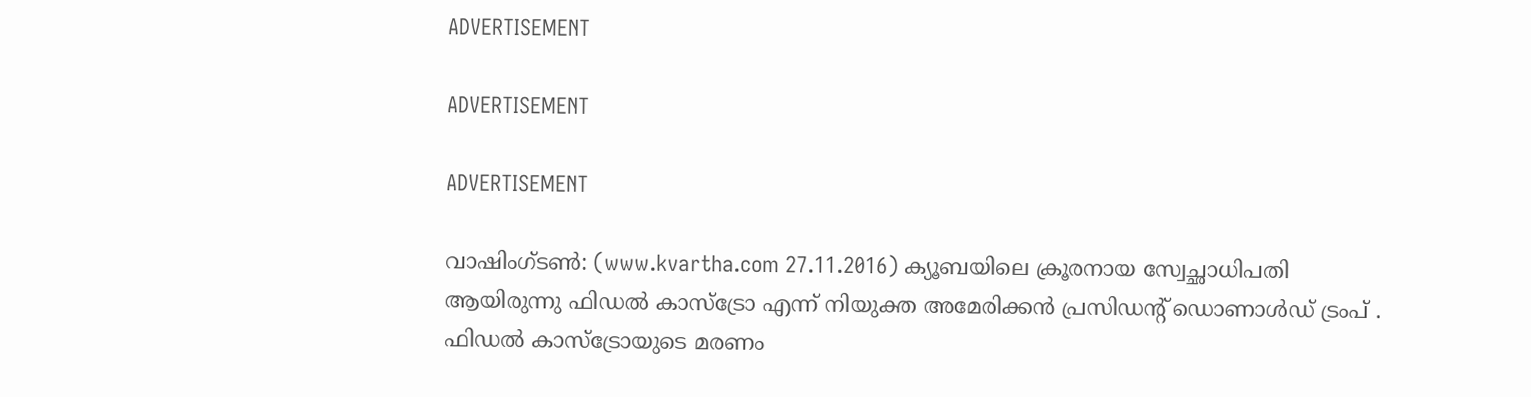ADVERTISEMENT

ADVERTISEMENT

ADVERTISEMENT

വാഷിംഗ്ടണ്‍: (www.kvartha.com 27.11.2016) ക്യൂബയിലെ ക്രൂരനായ സ്വേച്ഛാധിപതി ആയിരുന്നു ഫിഡല്‍ കാസ്‌ട്രോ എന്ന് നിയുക്ത അമേരിക്കന്‍ പ്രസിഡന്റ് ഡൊണാള്‍ഡ് ട്രംപ് . ഫിഡല്‍ കാസ്‌ട്രോയുടെ മരണം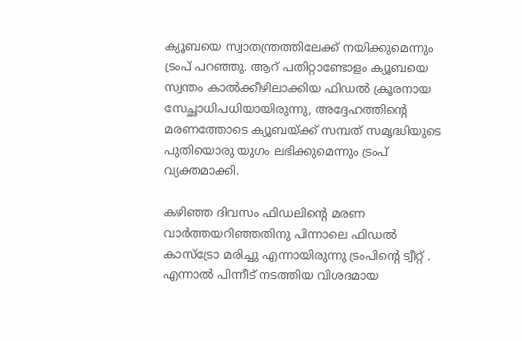ക്യൂബയെ സ്വാതന്ത്രത്തിലേക്ക് നയിക്കുമെന്നും ട്രംപ് പറഞ്ഞു. ആറ് പതിറ്റാണ്ടോളം ക്യൂബയെ സ്വന്തം കാല്‍ക്കീഴിലാക്കിയ ഫിഡല്‍ ക്രൂരനായ സേച്ഛാധിപധിയായിരുന്നു, അദ്ദേഹത്തിന്റെ മരണത്തോടെ ക്യൂബയ്ക്ക് സമ്പത് സമൃദ്ധിയുടെ പുതിയൊരു യുഗം ലഭിക്കുമെന്നും ട്രംപ് വ്യക്തമാക്കി.

കഴിഞ്ഞ ദിവസം ഫിഡലിന്റെ മരണ വാര്‍ത്തയറിഞ്ഞതിനു പിന്നാലെ ഫിഡല്‍ കാസ്‌ട്രോ മരിച്ചു എന്നായിരുന്നു ട്രംപിന്റെ ട്വീറ്റ് . എന്നാല്‍ പിന്നീട് നടത്തിയ വിശദമായ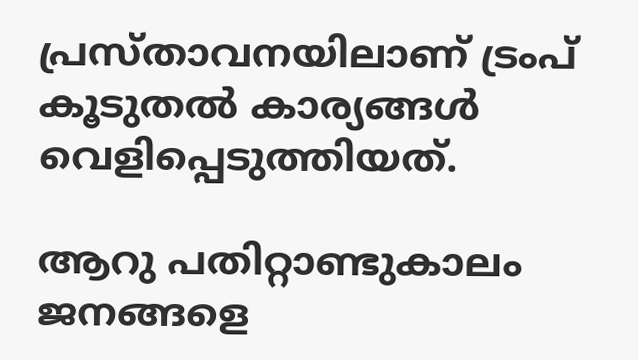പ്രസ്താവനയിലാണ് ട്രംപ് കൂടുതല്‍ കാര്യങ്ങള്‍ വെളിപ്പെടുത്തിയത്.

ആറു പതിറ്റാണ്ടുകാലം ജനങ്ങളെ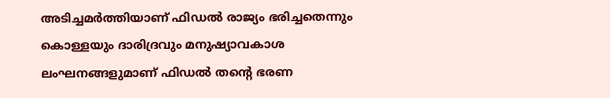അടിച്ചമര്‍ത്തിയാണ് ഫിഡല്‍ രാജ്യം ഭരിച്ചതെന്നും കൊള്ളയും ദാരിദ്രവും മനുഷ്യാവകാശ ലംഘനങ്ങളുമാണ് ഫിഡല്‍ തന്റെ ഭരണ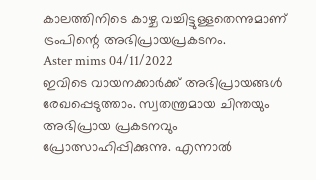കാലത്തിനിടെ കാഴ്ച വച്ചിട്ടുള്ളതെന്നുമാണ് ട്രംപിന്റെ അഭിപ്രായപ്രകടനം.
Aster mims 04/11/2022
ഇവിടെ വായനക്കാർക്ക് അഭിപ്രായങ്ങൾ രേഖപ്പെടുത്താം. സ്വതന്ത്രമായ ചിന്തയും അഭിപ്രായ പ്രകടനവും പ്രോത്സാഹിപ്പിക്കുന്നു. എന്നാൽ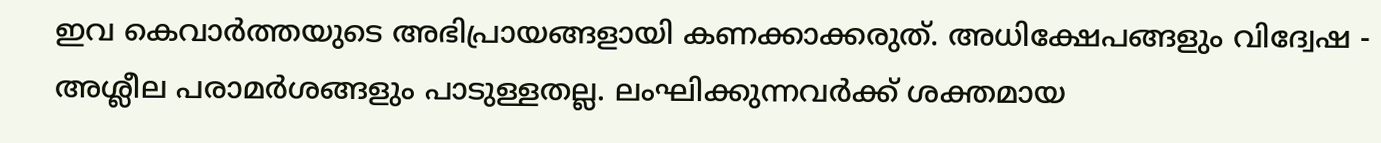ഇവ കെവാർത്തയുടെ അഭിപ്രായങ്ങളായി കണക്കാക്കരുത്. അധിക്ഷേപങ്ങളും വിദ്വേഷ - അശ്ലീല പരാമർശങ്ങളും പാടുള്ളതല്ല. ലംഘിക്കുന്നവർക്ക് ശക്തമായ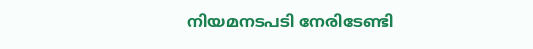നിയമനടപടി നേരിടേണ്ടി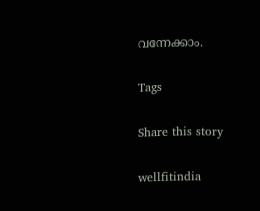വന്നേക്കാം.

Tags

Share this story

wellfitindia